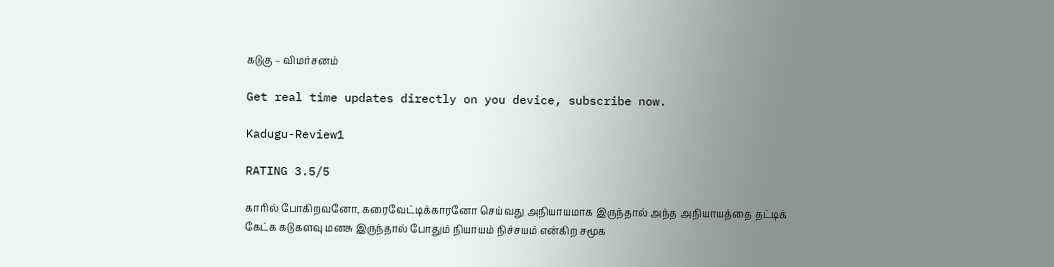கடுகு – விமர்சனம்

Get real time updates directly on you device, subscribe now.

Kadugu-Review1

RATING 3.5/5

காரில் போகிறவனோ, கரைவேட்டிக்காரனோ செய்வது அநியாயமாக இருந்தால் அந்த அநியாயத்தை தட்டிக் கேட்க கடுகளவு மனசு இருந்தால் போதும் நியாயம் நிச்சயம் என்கிற சமூக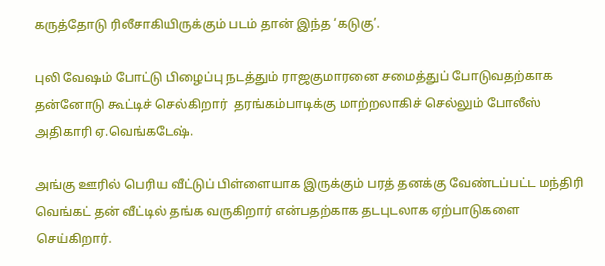கருத்தோடு ரிலீசாகியிருக்கும் படம் தான் இந்த ‘கடுகு’.

புலி வேஷம் போட்டு பிழைப்பு நடத்தும் ராஜகுமாரனை சமைத்துப் போடுவதற்காக தன்னோடு கூட்டிச் செல்கிறார்  தரங்கம்பாடிக்கு மாற்றலாகிச் செல்லும் போலீஸ் அதிகாரி ஏ.வெங்கடேஷ்.

அங்கு ஊரில் பெரிய வீட்டுப் பிள்ளையாக இருக்கும் பரத் தனக்கு வேண்டப்பட்ட மந்திரி வெங்கட் தன் வீட்டில் தங்க வருகிறார் என்பதற்காக தடபுடலாக ஏற்பாடுகளை செய்கிறார்.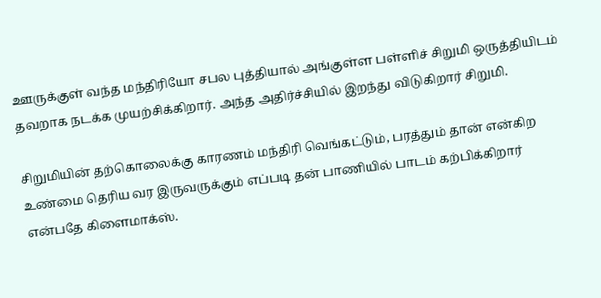ஊருக்குள் வந்த மந்திரியோ சபல புத்தியால் அங்குள்ள பள்ளிச் சிறுமி ஒருத்தியிடம் தவறாக நடக்க முயற்சிக்கிறார். அந்த அதிர்ச்சியில் இறந்து விடுகிறார் சிறுமி.

சிறுமியின் தற்கொலைக்கு காரணம் மந்திரி வெங்கட்டும், பரத்தும் தான் என்கிற உண்மை தெரிய வர இருவருக்கும் எப்படி தன் பாணியில் பாடம் கற்பிக்கிறார் என்பதே கிளைமாக்ஸ்.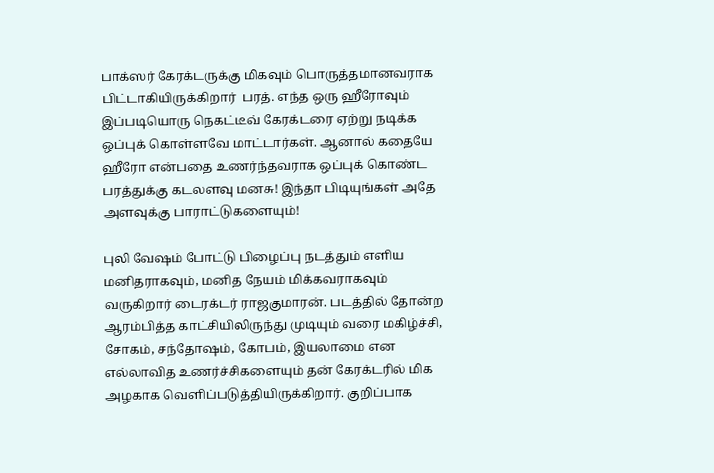பாக்ஸர் கேரக்டருக்கு மிகவும் பொருத்தமானவராக பிட்டாகியிருக்கிறார்  பரத். எந்த ஒரு ஹீரோவும் இப்படியொரு நெகட்டீவ் கேரக்டரை ஏற்று நடிக்க ஒப்புக் கொள்ளவே மாட்டார்கள். ஆனால் கதையே ஹீரோ என்பதை உணர்ந்தவராக ஒப்புக் கொண்ட பரத்துக்கு கடலளவு மனசு! இந்தா பிடியுங்கள் அதே அளவுக்கு பாராட்டுகளையும்!

புலி வேஷம் போட்டு பிழைப்பு நடத்தும் எளிய மனிதராகவும், மனித நேயம் மிக்கவராகவும் வருகிறார் டைரக்டர் ராஜகுமாரன். படத்தில் தோன்ற ஆரம்பித்த காட்சியிலிருந்து முடியும் வரை மகிழ்ச்சி, சோகம், சந்தோஷம், கோபம், இயலாமை என எல்லாவித உணர்ச்சிகளையும் தன் கேரக்டரில் மிக அழகாக வெளிப்படுத்தியிருக்கிறார். குறிப்பாக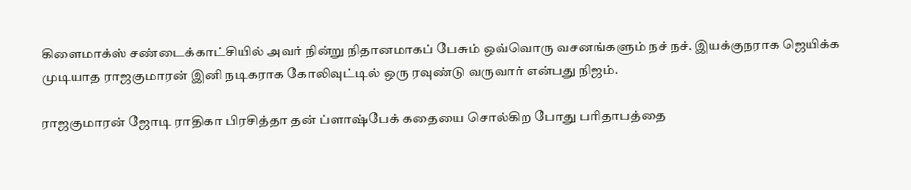கிளைமாக்ஸ் சண்டைக்காட்சியில் அவர் நின்று நிதானமாகப் பேசும் ஒவ்வொரு வசனங்களும் நச் நச். இயக்குநராக ஜெயிக்க முடியாத ராஜகுமாரன் இனி நடிகராக கோலிவுட்டில் ஒரு ரவுண்டு வருவார் என்பது நிஜம்.

ராஜகுமாரன் ஜோடி ராதிகா பிரசித்தா தன் ப்ளாஷ்பேக் கதையை சொல்கிற போது பரிதாபத்தை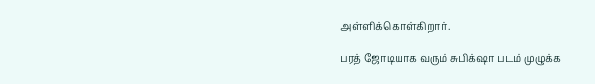அள்ளிக்கொள்கிறார்.

பரத் ஜோடியாக வரும் சுபிக்‌ஷா படம் முழுக்க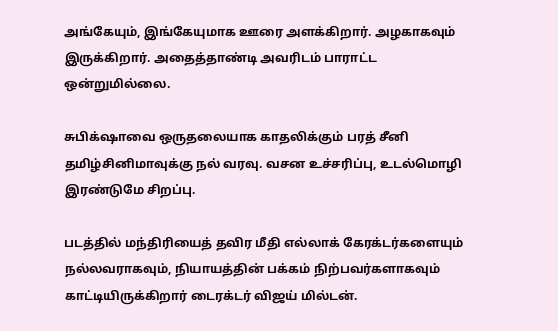அங்கேயும், இங்கேயுமாக ஊரை அளக்கிறார். அழகாகவும் இருக்கிறார். அதைத்தாண்டி அவரிடம் பாராட்ட ஒன்றுமில்லை.

சுபிக்‌ஷாவை ஒருதலையாக காதலிக்கும் பரத் சீனி தமிழ்சினிமாவுக்கு நல் வரவு. வசன உச்சரிப்பு, உடல்மொழி இரண்டுமே சிறப்பு.

படத்தில் மந்திரியைத் தவிர மீதி எல்லாக் கேரக்டர்களையும் நல்லவராகவும், நியாயத்தின் பக்கம் நிற்பவர்களாகவும் காட்டியிருக்கிறார் டைரக்டர் விஜய் மில்டன்.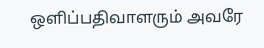ஒளிப்பதிவாளரும் அவரே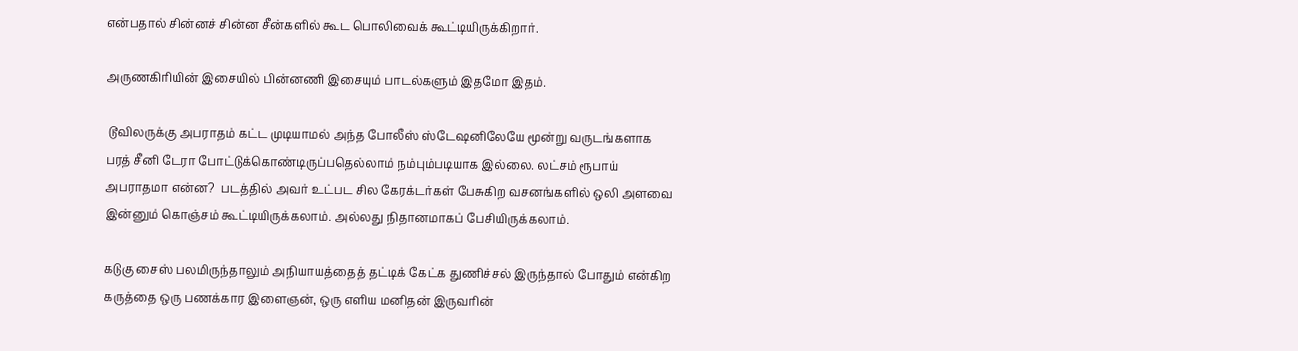என்பதால் சின்னச் சின்ன சீன்களில் கூட பொலிவைக் கூட்டியிருக்கிறார்.

அருணகிரியின் இசையில் பின்னணி இசையும் பாடல்களும் இதமோ இதம்.

 டூவிலருக்கு அபராதம் கட்ட முடியாமல் அந்த போலீஸ் ஸ்டேஷனிலேயே மூன்று வருடங்களாக பரத் சீனி டேரா போட்டுக்கொண்டிருப்பதெல்லாம் நம்பும்படியாக இல்லை. லட்சம் ரூபாய் அபராதமா என்ன?  படத்தில் அவர் உட்பட சில கேரக்டர்கள் பேசுகிற வசனங்களில் ஒலி அளவை இன்னும் கொஞ்சம் கூட்டியிருக்கலாம். அல்லது நிதானமாகப் பேசியிருக்கலாம்.

கடுகு சைஸ் பலமிருந்தாலும் அநியாயத்தைத் தட்டிக் கேட்க துணிச்சல் இருந்தால் போதும் என்கிற கருத்தை ஒரு பணக்கார இளைஞன், ஒரு எளிய மனிதன் இருவரின்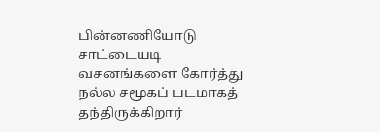பின்னணியோடு சாட்டையடி வசனங்களை கோர்த்து நல்ல சமூகப் படமாகத் தந்திருக்கிறார்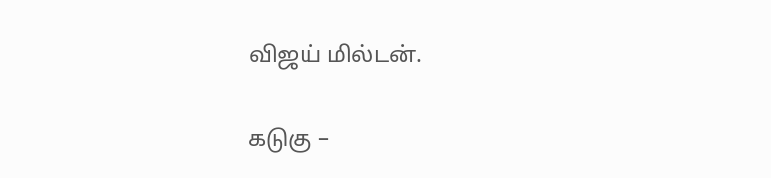விஜய் மில்டன்.

கடுகு –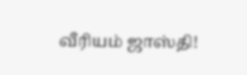வீரியம் ஜாஸ்தி!